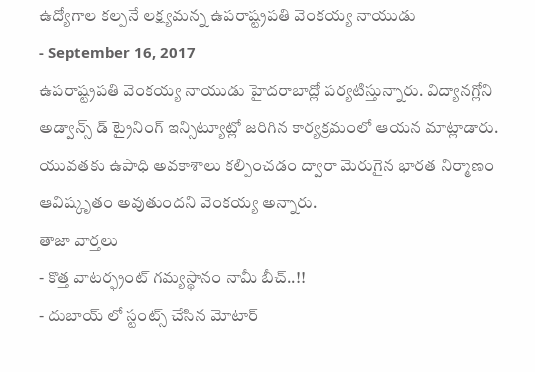ఉద్యోగాల కల్పనే లక్ష్యమన్న ఉపరాష్ట్రపతి వెంకయ్య నాయుడు
- September 16, 2017
ఉపరాష్ట్రపతి వెంకయ్య నాయుడు హైదరాబాద్లో పర్యటిస్తున్నారు. విద్యానగ్లోని అడ్వాన్స్ డ్ ట్రైనింగ్ ఇన్సిట్యూట్లో జరిగిన కార్యక్రమంలో ఆయన మాట్లాడారు. యువతకు ఉపాధి అవకాశాలు కల్పించడం ద్వారా మెరుగైన భారత నిర్మాణం ఆవిష్కృతం అవుతుందని వెంకయ్య అన్నారు.
తాజా వార్తలు
- కొత్త వాటర్ఫ్రంట్ గమ్యస్థానం నామీ బీచ్..!!
- దుబాయ్ లో స్టంట్స్ చేసిన మోటార్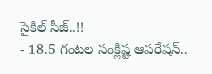సైకిల్ సీజ్..!!
- 18.5 గంటల సంక్లిష్ట ఆపరేషన్..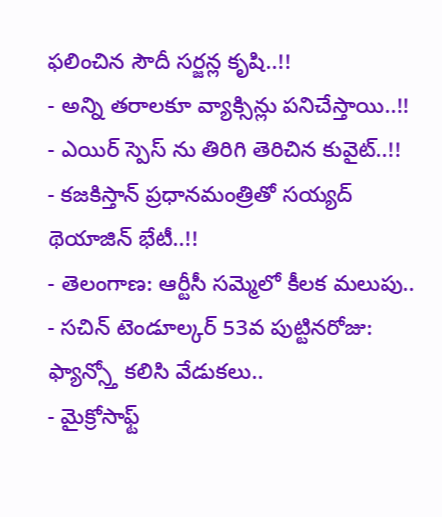ఫలించిన సౌదీ సర్జన్ల కృషి..!!
- అన్ని తరాలకూ వ్యాక్సిన్లు పనిచేస్తాయి..!!
- ఎయిర్ స్పెస్ ను తిరిగి తెరిచిన కువైట్..!!
- కజకిస్తాన్ ప్రధానమంత్రితో సయ్యద్ థెయాజిన్ భేటీ..!!
- తెలంగాణ: ఆర్టీసీ సమ్మెలో కీలక మలుపు..
- సచిన్ టెండూల్కర్ 53వ పుట్టినరోజు: ఫ్యాన్స్తో కలిసి వేడుకలు..
- మైక్రోసాఫ్ట్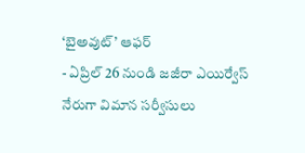‘బైఅవుట్’ ఆఫర్
- ఏప్రిల్ 26 నుండి జజీరా ఎయిర్వేస్ నేరుగా విమాన సర్వీసులు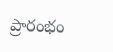ప్రారంభం